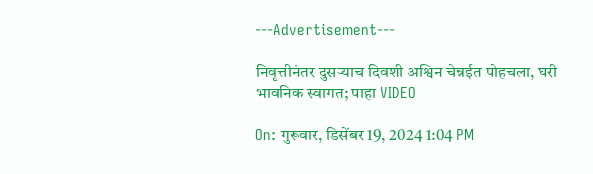---Advertisement---

निवृत्तीनंतर दुसऱ्याच दिवशी अश्विन चेन्नईत पोहचला, घरी भावनिक स्वागत; पाहा VIDEO

On: गुरूवार, डिसेंबर 19, 2024 1:04 PM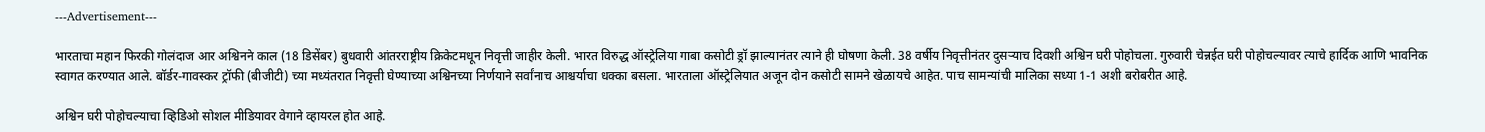---Advertisement---

भारताचा महान फिरकी गोलंदाज आर अश्विनने काल (18 डिसेंबर) बुधवारी आंतरराष्ट्रीय क्रिकेटमधून निवृत्ती जाहीर केली. भारत विरुद्ध ऑस्ट्रेलिया गाबा कसोटी ड्रॉ झाल्यानंतर त्याने ही घोषणा केली. 38 वर्षीय निवृत्तीनंतर दुसऱ्याच दिवशी अश्विन घरी पोहोचला. गुरुवारी चेन्नईत घरी पोहोचल्यावर त्याचे हार्दिक आणि भावनिक स्वागत करण्यात आले. बॉर्डर-गावस्कर ट्रॉफी (बीजीटी) च्या मध्यंतरात निवृत्ती घेण्याच्या अश्विनच्या निर्णयाने सर्वांनाच आश्चर्याचा धक्का बसला. भारताला ऑस्ट्रेलियात अजून दोन कसोटी सामने खेळायचे आहेत. पाच सामन्यांची मालिका सध्या 1-1 अशी बरोबरीत आहे.

अश्विन घरी पोहोचल्याचा व्हिडिओ सोशल मीडियावर वेगाने व्हायरल होत आहे.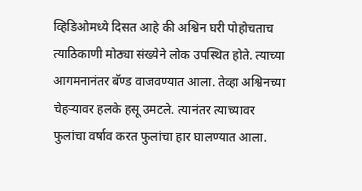व्हिडिओमध्ये दिसत आहे की अश्विन घरी पोहोचताच त्याठिकाणी मोठ्या संख्येने लोक उपस्थित होते. त्याच्या आगमनानंतर बॅण्ड वाजवण्यात आला. तेव्हा अश्विनच्या चेहऱ्यावर हलके हसू उमटले. त्यानंतर त्याच्यावर फुलांचा वर्षाव करत फुलांचा हार घालण्यात आला.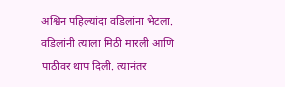अश्विन पहिल्यांदा वडिलांना भेटला. वडिलांनी त्याला मिठी मारली आणि पाठीवर थाप दिली. त्यानंतर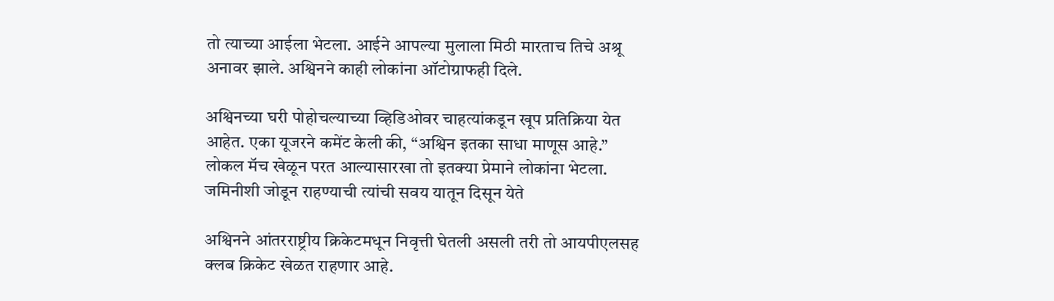तो त्याच्या आईला भेटला. आईने आपल्या मुलाला मिठी मारताच तिचे अश्रू अनावर झाले. अश्विनने काही लोकांना ऑटोग्राफही दिले.

अश्विनच्या घरी पोहोचल्याच्या व्हिडिओवर चाहत्यांकडून खूप प्रतिक्रिया येत आहेत. एका यूजरने कमेंट केली की, “अश्विन इतका साधा माणूस आहे.” लोकल मॅच खेळून परत आल्यासारखा तो इतक्या प्रेमाने लोकांना भेटला. जमिनीशी जोडून राहण्याची त्यांची सवय यातून दिसून येते

अश्विनने आंतरराष्ट्रीय क्रिकेटमधून निवृत्ती घेतली असली तरी तो आयपीएलसह क्लब क्रिकेट खेळत राहणार आहे.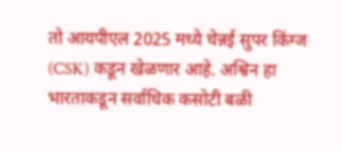तो आयपीएल 2025 मध्ये चेन्नई सुपर किंग्ज (CSK) कडून खेळणार आहे. अश्विन हा भारताकडून सर्वाधिक कसोटी बळी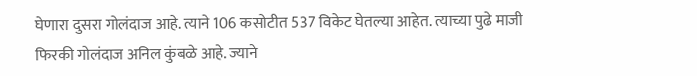घेणारा दुसरा गोलंदाज आहे. त्याने 106 कसोटीत 537 विकेट घेतल्या आहेत. त्याच्या पुढे माजी फिरकी गोलंदाज अनिल कुंबळे आहे. ज्याने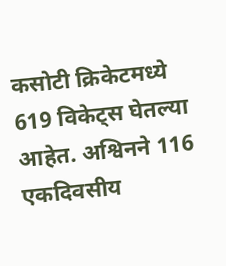कसोटी क्रिकेटमध्ये 619 विकेट्स घेतल्या आहेत. अश्विनने 116 एकदिवसीय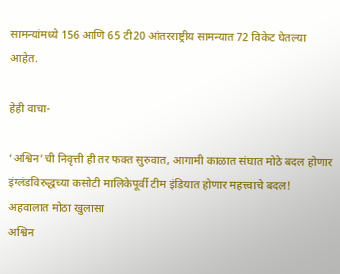सामन्यांमध्ये 156 आणि 65 टी20 आंतरराष्ट्रीय सामन्यात 72 विकेट घेतल्या आहेत.

हेही वाचा-

‘अश्विन’ची निवृत्ती ही तर फक्त सुरुवात, आगामी काळात संघात मोठे बदल होणार
इंग्लंडविरुद्धच्या कसोटी मालिकेपूर्वी टीम इंडियात होणार महत्त्वाचे बदल! अहवालात मोठा खुलासा
अश्विन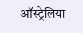ऑस्ट्रेलिया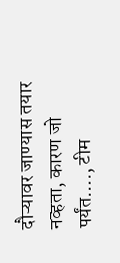दौऱ्यावर जाण्यास तयार नव्हता, कारण जो पर्यंत…., टीम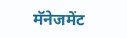मॅनेजमेंट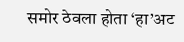समोर ठेवला होता ‘हा’अट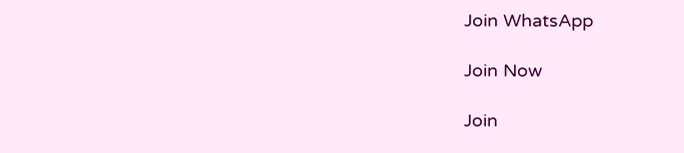Join WhatsApp

Join Now

Join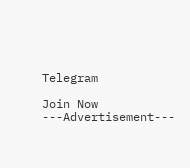Telegram

Join Now
---Advertisement---